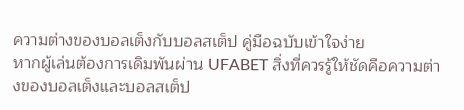ความต่างของบอลเต็งกับบอลสเต็ป คู่มือฉบับเข้าใจง่าย
หากผู้เล่นต้องการเดิมพันผ่าน UFABET สิ่งที่ควรรู้ให้ชัดคือความต่างของบอลเต็งและบอลสเต็ป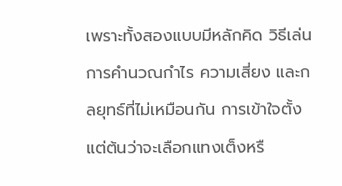เพราะทั้งสองแบบมีหลักคิด วิธีเล่น การคำนวณกำไร ความเสี่ยง และกลยุทธ์ที่ไม่เหมือนกัน การเข้าใจตั้งแต่ต้นว่าจะเลือกแทงเต็งหรื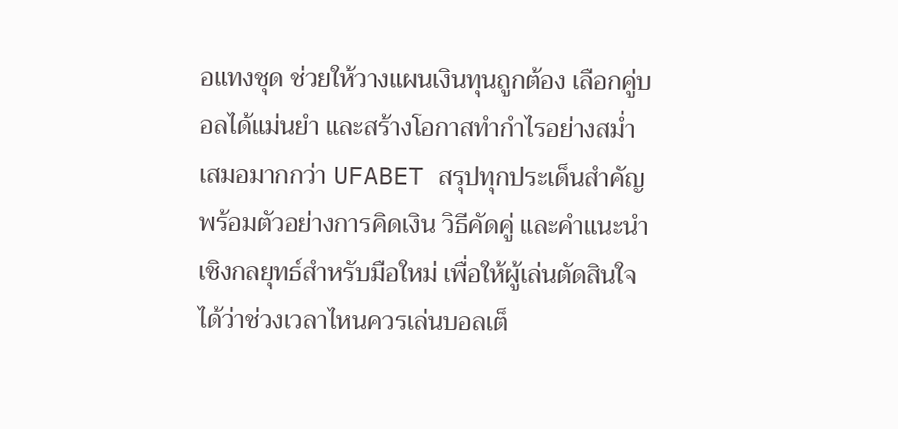อแทงชุด ช่วยให้วางแผนเงินทุนถูกต้อง เลือกคู่บอลได้แม่นยำ และสร้างโอกาสทำกำไรอย่างสม่ำเสมอมากกว่า UFABET สรุปทุกประเด็นสำคัญพร้อมตัวอย่างการคิดเงิน วิธีคัดคู่ และคำแนะนำเชิงกลยุทธ์สำหรับมือใหม่ เพื่อให้ผู้เล่นตัดสินใจได้ว่าช่วงเวลาไหนควรเล่นบอลเต็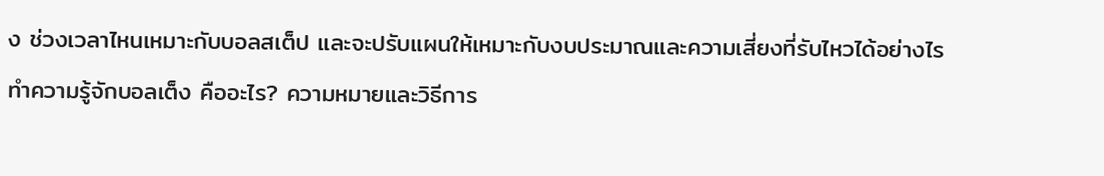ง ช่วงเวลาไหนเหมาะกับบอลสเต็ป และจะปรับแผนให้เหมาะกับงบประมาณและความเสี่ยงที่รับไหวได้อย่างไร
ทำความรู้จักบอลเต็ง คืออะไร? ความหมายและวิธีการ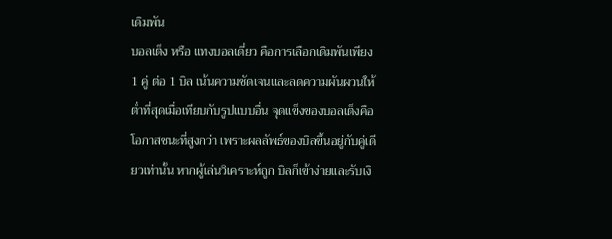เดิมพัน
บอลเต็ง หรือ แทงบอลเดี่ยว คือการเลือกเดิมพันเพียง 1 คู่ ต่อ 1 บิล เน้นความชัดเจนและลดความผันผวนให้ต่ำที่สุดเมื่อเทียบกับรูปแบบอื่น จุดแข็งของบอลเต็งคือโอกาสชนะที่สูงกว่า เพราะผลลัพธ์ของบิลขึ้นอยู่กับคู่เดียวเท่านั้น หากผู้เล่นวิเคราะห์ถูก บิลก็เข้าง่ายและรับเงิ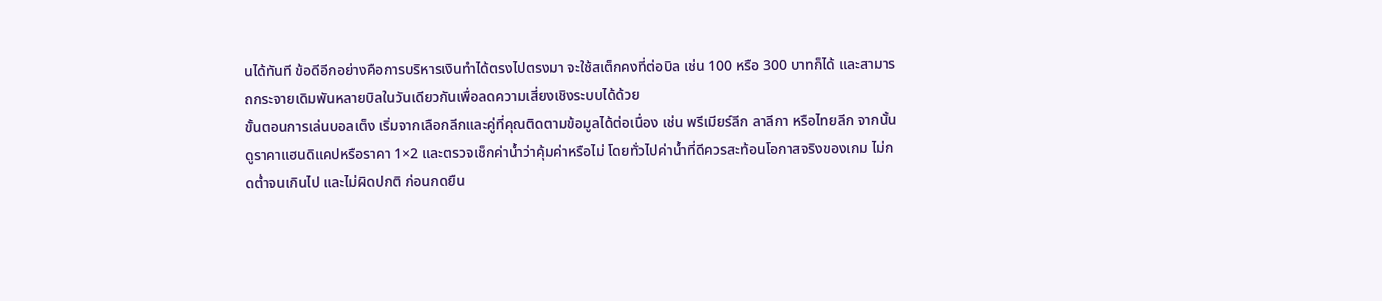นได้ทันที ข้อดีอีกอย่างคือการบริหารเงินทำได้ตรงไปตรงมา จะใช้สเต็กคงที่ต่อบิล เช่น 100 หรือ 300 บาทก็ได้ และสามารถกระจายเดิมพันหลายบิลในวันเดียวกันเพื่อลดความเสี่ยงเชิงระบบได้ด้วย
ขั้นตอนการเล่นบอลเต็ง เริ่มจากเลือกลีกและคู่ที่คุณติดตามข้อมูลได้ต่อเนื่อง เช่น พรีเมียร์ลีก ลาลีกา หรือไทยลีก จากนั้นดูราคาแฮนดิแคปหรือราคา 1×2 และตรวจเช็กค่าน้ำว่าคุ้มค่าหรือไม่ โดยทั่วไปค่าน้ำที่ดีควรสะท้อนโอกาสจริงของเกม ไม่กดต่ำจนเกินไป และไม่ผิดปกติ ก่อนกดยืน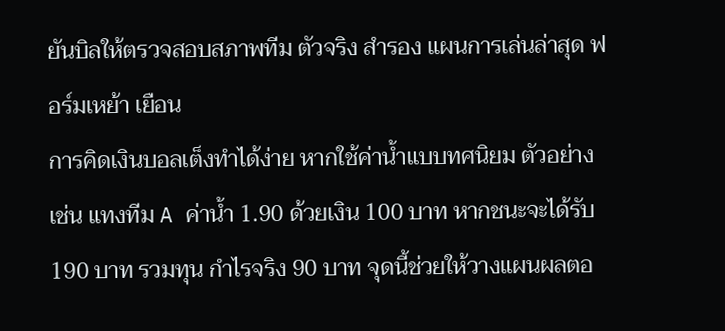ยันบิลให้ตรวจสอบสภาพทีม ตัวจริง สำรอง แผนการเล่นล่าสุด ฟอร์มเหย้า เยือน
การคิดเงินบอลเต็งทำได้ง่าย หากใช้ค่าน้ำแบบทศนิยม ตัวอย่างเช่น แทงทีม A ค่าน้ำ 1.90 ด้วยเงิน 100 บาท หากชนะจะได้รับ 190 บาท รวมทุน กำไรจริง 90 บาท จุดนี้ช่วยให้วางแผนผลตอ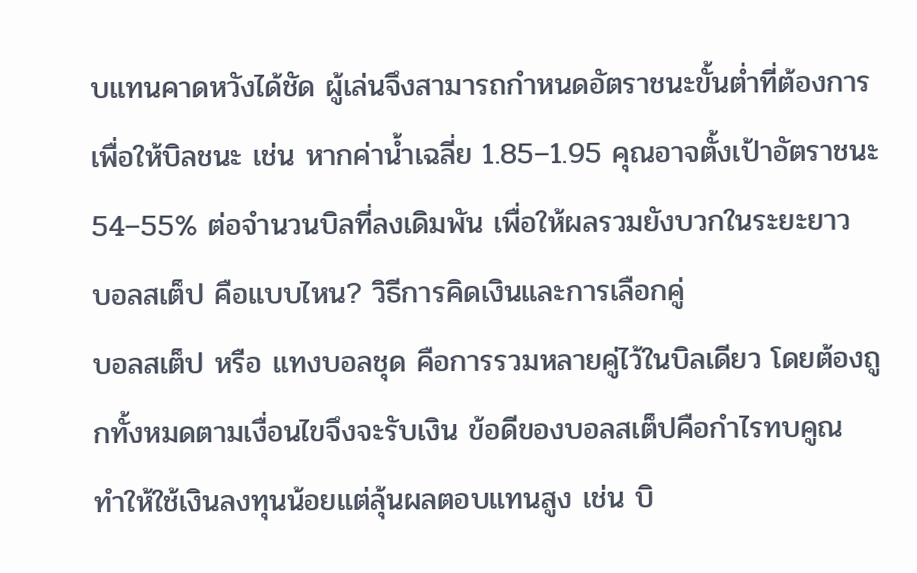บแทนคาดหวังได้ชัด ผู้เล่นจึงสามารถกำหนดอัตราชนะขั้นต่ำที่ต้องการเพื่อให้บิลชนะ เช่น หากค่าน้ำเฉลี่ย 1.85–1.95 คุณอาจตั้งเป้าอัตราชนะ 54–55% ต่อจำนวนบิลที่ลงเดิมพัน เพื่อให้ผลรวมยังบวกในระยะยาว
บอลสเต็ป คือแบบไหน? วิธีการคิดเงินและการเลือกคู่
บอลสเต็ป หรือ แทงบอลชุด คือการรวมหลายคู่ไว้ในบิลเดียว โดยต้องถูกทั้งหมดตามเงื่อนไขจึงจะรับเงิน ข้อดีของบอลสเต็ปคือกำไรทบคูณ ทำให้ใช้เงินลงทุนน้อยแต่ลุ้นผลตอบแทนสูง เช่น บิ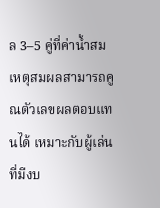ล 3–5 คู่ที่ค่าน้ำสมเหตุสมผลสามารถคูณตัวเลขผลตอบแทนได้ เหมาะกับผู้เล่นที่มีงบ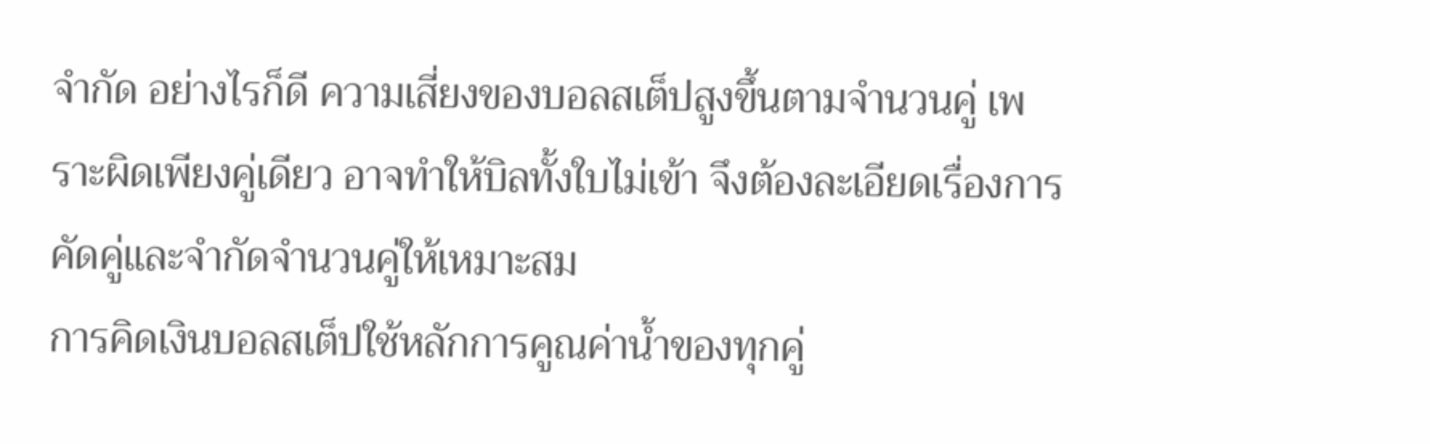จำกัด อย่างไรก็ดี ความเสี่ยงของบอลสเต็ปสูงขึ้นตามจำนวนคู่ เพราะผิดเพียงคู่เดียว อาจทำให้บิลทั้งใบไม่เข้า จึงต้องละเอียดเรื่องการคัดคู่และจำกัดจำนวนคู่ให้เหมาะสม
การคิดเงินบอลสเต็ปใช้หลักการคูณค่าน้ำของทุกคู่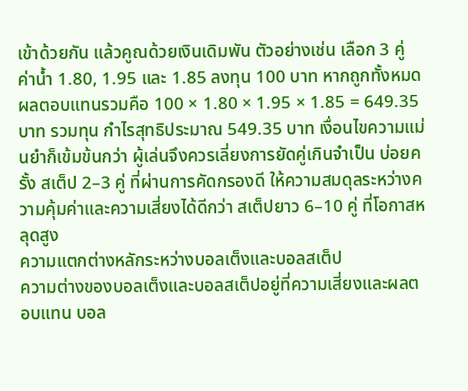เข้าด้วยกัน แล้วคูณด้วยเงินเดิมพัน ตัวอย่างเช่น เลือก 3 คู่ ค่าน้ำ 1.80, 1.95 และ 1.85 ลงทุน 100 บาท หากถูกทั้งหมด ผลตอบแทนรวมคือ 100 × 1.80 × 1.95 × 1.85 = 649.35 บาท รวมทุน กำไรสุทธิประมาณ 549.35 บาท เงื่อนไขความแม่นยำก็เข้มข้นกว่า ผู้เล่นจึงควรเลี่ยงการยัดคู่เกินจำเป็น บ่อยครั้ง สเต็ป 2–3 คู่ ที่ผ่านการคัดกรองดี ให้ความสมดุลระหว่างความคุ้มค่าและความเสี่ยงได้ดีกว่า สเต็ปยาว 6–10 คู่ ที่โอกาสหลุดสูง
ความแตกต่างหลักระหว่างบอลเต็งและบอลสเต็ป
ความต่างของบอลเต็งและบอลสเต็ปอยู่ที่ความเสี่ยงและผลตอบแทน บอล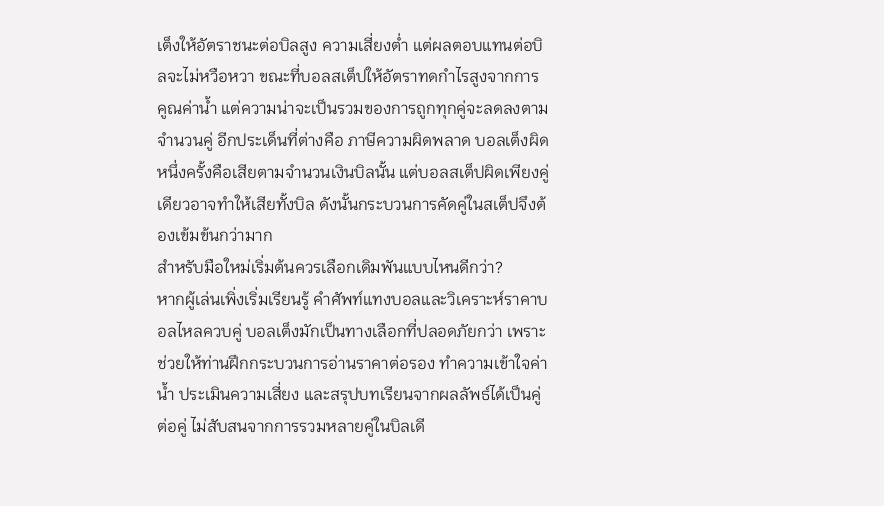เต็งให้อัตราชนะต่อบิลสูง ความเสี่ยงต่ำ แต่ผลตอบแทนต่อบิลจะไม่หวือหวา ขณะที่บอลสเต็ปให้อัตราทดกำไรสูงจากการคูณค่าน้ำ แต่ความน่าจะเป็นรวมของการถูกทุกคู่จะลดลงตามจำนวนคู่ อีกประเด็นที่ต่างคือ ภาษีความผิดพลาด บอลเต็งผิดหนึ่งครั้งคือเสียตามจำนวนเงินบิลนั้น แต่บอลสเต็ปผิดเพียงคู่เดียวอาจทำให้เสียทั้งบิล ดังนั้นกระบวนการคัดคู่ในสเต็ปจึงต้องเข้มข้นกว่ามาก
สำหรับมือใหม่เริ่มต้นควรเลือกเดิมพันแบบไหนดีกว่า?
หากผู้เล่นเพิ่งเริ่มเรียนรู้ คำศัพท์แทงบอลและวิเคราะห์ราคาบอลไหลควบคู่ บอลเต็งมักเป็นทางเลือกที่ปลอดภัยกว่า เพราะช่วยให้ท่านฝึกกระบวนการอ่านราคาต่อรอง ทำความเข้าใจค่าน้ำ ประเมินความเสี่ยง และสรุปบทเรียนจากผลลัพธ์ได้เป็นคู่ต่อคู่ ไม่สับสนจากการรวมหลายคู่ในบิลเดี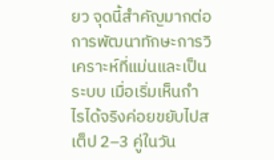ยว จุดนี้สำคัญมากต่อการพัฒนาทักษะการวิเคราะห์ที่แม่นและเป็นระบบ เมื่อเริ่มเห็นกำไรได้จริงค่อยขยับไปสเต็ป 2–3 คู่ในวัน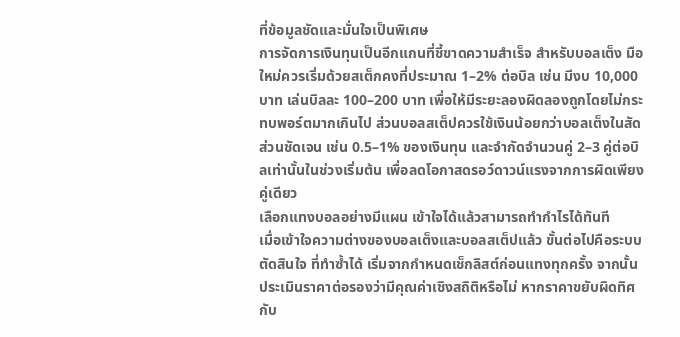ที่ข้อมูลชัดและมั่นใจเป็นพิเศษ
การจัดการเงินทุนเป็นอีกแกนที่ชี้ขาดความสำเร็จ สำหรับบอลเต็ง มือใหม่ควรเริ่มด้วยสเต็กคงที่ประมาณ 1–2% ต่อบิล เช่น มีงบ 10,000 บาท เล่นบิลละ 100–200 บาท เพื่อให้มีระยะลองผิดลองถูกโดยไม่กระทบพอร์ตมากเกินไป ส่วนบอลสเต็ปควรใช้เงินน้อยกว่าบอลเต็งในสัดส่วนชัดเจน เช่น 0.5–1% ของเงินทุน และจำกัดจำนวนคู่ 2–3 คู่ต่อบิลเท่านั้นในช่วงเริ่มต้น เพื่อลดโอกาสดรอว์ดาวน์แรงจากการผิดเพียงคู่เดียว
เลือกแทงบอลอย่างมีแผน เข้าใจได้แล้วสามารถทำกำไรได้ทันที
เมื่อเข้าใจความต่างของบอลเต็งและบอลสเต็ปแล้ว ขั้นต่อไปคือระบบตัดสินใจ ที่ทำซ้ำได้ เริ่มจากกำหนดเช็กลิสต์ก่อนแทงทุกครั้ง จากนั้นประเมินราคาต่อรองว่ามีคุณค่าเชิงสถิติหรือไม่ หากราคาขยับผิดทิศกับ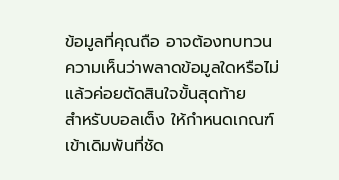ข้อมูลที่คุณถือ อาจต้องทบทวนความเห็นว่าพลาดข้อมูลใดหรือไม่ แล้วค่อยตัดสินใจขั้นสุดท้าย
สำหรับบอลเต็ง ให้กำหนดเกณฑ์เข้าเดิมพันที่ชัด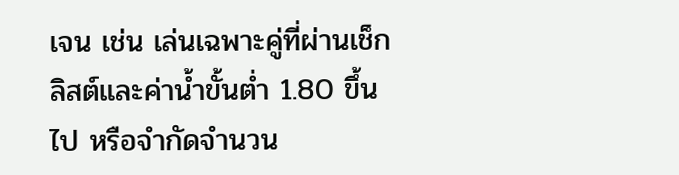เจน เช่น เล่นเฉพาะคู่ที่ผ่านเช็กลิสต์และค่าน้ำขั้นต่ำ 1.80 ขึ้นไป หรือจำกัดจำนวน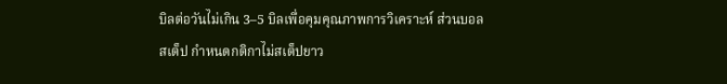บิลต่อวันไม่เกิน 3–5 บิลเพื่อคุมคุณภาพการวิเคราะห์ ส่วนบอลสเต็ป กำหนดกติกาไม่สเต็ปยาว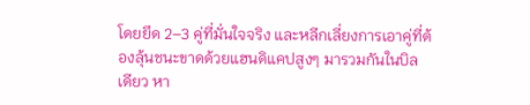โดยยึด 2–3 คู่ที่มั่นใจจริง และหลีกเลี่ยงการเอาคู่ที่ต้องลุ้นชนะขาดด้วยแฮนดิแคปสูงๆ มารวมกันในบิลเดียว หา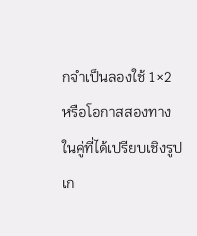กจำเป็นลองใช้ 1×2 หรือโอกาสสองทางในคู่ที่ได้เปรียบเชิงรูปเก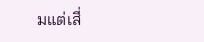มแต่เสี่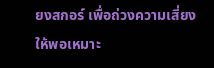ยงสกอร์ เพื่อถ่วงความเสี่ยงให้พอเหมาะ